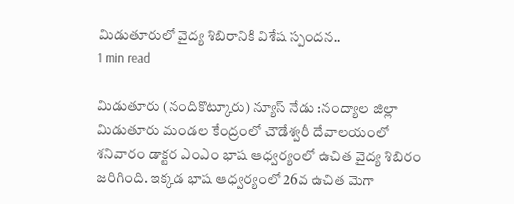మిడుతూరులో వైద్య శిబిరానికి విశేష స్పందన..
1 min read

మిడుతూరు (నందికొట్కూరు) న్యూస్ నేడు :నంద్యాల జిల్లా మిడుతూరు మండల కేంద్రంలో చౌడేశ్వరీ దేవాలయంలో శనివారం డాక్టర ఎంఎం భాష ఆధ్వర్యంలో ఉచిత వైద్య శిబిరం జరిగింది. ఇక్కడ భాష ఆధ్వర్యంలో 26వ ఉచిత మెగా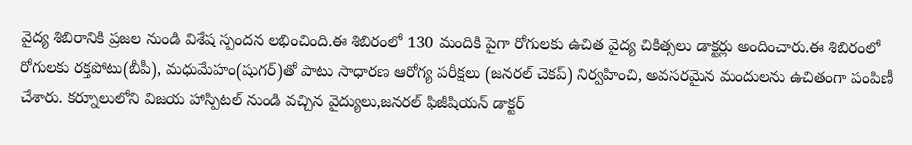వైద్య శిబిరానికి ప్రజల నుండి విశేష స్పందన లభించింది.ఈ శిబిరంలో 130 మందికి పైగా రోగులకు ఉచిత వైద్య చికిత్సలు డాక్టర్లు అందించారు.ఈ శిబిరంలో రోగులకు రక్తపోటు(బీపీ), మధుమేహం(షుగర్)తో పాటు సాధారణ ఆరోగ్య పరీక్షలు (జనరల్ చెకప్) నిర్వహించి, అవసరమైన మందులను ఉచితంగా పంపిణీ చేశారు. కర్నూలులోని విజయ హాస్పిటల్ నుండి వచ్చిన వైద్యులు,జనరల్ ఫిజీషియన్ డాక్టర్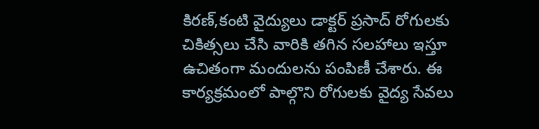కిరణ్,కంటి వైద్యులు డాక్టర్ ప్రసాద్ రోగులకు చికిత్సలు చేసి వారికి తగిన సలహాలు ఇస్తూ ఉచితంగా మందులను పంపిణీ చేశారు. ఈ కార్యక్రమంలో పాల్గొని రోగులకు వైద్య సేవలు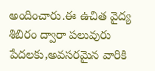అందించారు.ఈ ఉచిత వైద్య శిబిరం ద్వారా పలువురు పేదలకు,అవసరమైన వారికి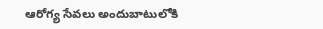ఆరోగ్య సేవలు అందుబాటులోకి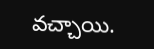వచ్చాయి.